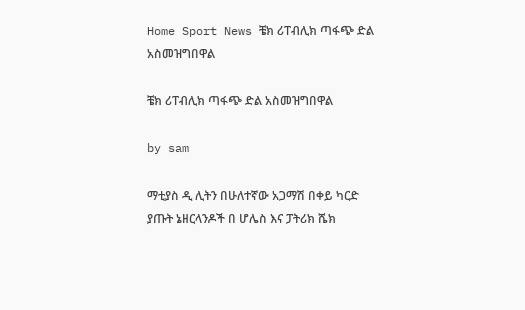Home Sport News ቼክ ሪፐብሊክ ጣፋጭ ድል አስመዝግበዋል

ቼክ ሪፐብሊክ ጣፋጭ ድል አስመዝግበዋል

by sam

ማቲያስ ዲ ሊትን በሁለተኛው አጋማሽ በቀይ ካርድ ያጡት ኔዘርላንዶች በ ሆሌስ እና ፓትሪክ ሼክ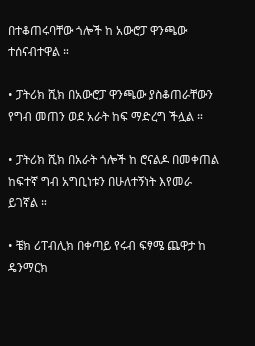በተቆጠሩባቸው ጎሎች ከ አውሮፓ ዋንጫው ተሰናብተዋል ።

• ፓትሪክ ሺክ በአውሮፓ ዋንጫው ያስቆጠራቸውን የግብ መጠን ወደ አራት ከፍ ማድረግ ችሏል ።

• ፓትሪክ ሺክ በአራት ጎሎች ከ ሮናልዶ በመቀጠል ከፍተኛ ግብ አግቢነቱን በሁለተኝነት እየመራ ይገኛል ።

• ቼክ ሪፐብሊክ በቀጣይ የሩብ ፍፃሜ ጨዋታ ከ ዴንማርክ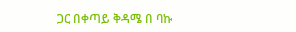ጋር በቀጣይ ቅዳሜ በ ባኩ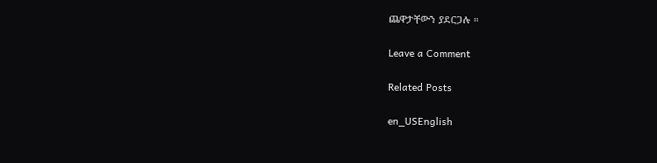ጨዋታቸውን ያደርጋሉ ።

Leave a Comment

Related Posts

en_USEnglish